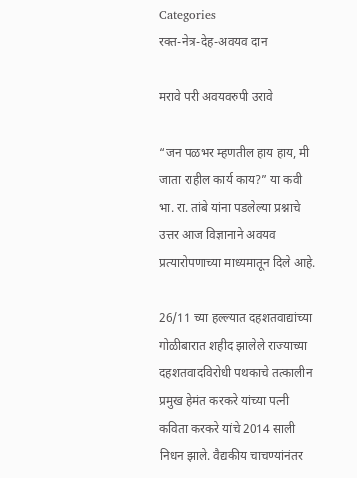Categories
रक्त-नेत्र-देह-अवयव दान

मरावे परी अवयवरुपी उरावे

“जन पळभर म्हणतील हाय हाय, मी जाता राहील कार्य काय?” या कवी भा. रा. तांबे यांना पडलेल्या प्रश्नाचे उत्तर आज विज्ञानाने अवयव प्रत्यारोपणाच्या माध्यमातून दिले आहे.

26/11 च्या हल्ल्यात दहशतवाद्यांच्या गोळीबारात शहीद झालेले राज्याच्या दहशतवादविरोधी पथकाचे तत्कालीन प्रमुख हेमंत करकरे यांच्या पत्नी कविता करकरे यांचे 2014 साली निधन झाले. वैद्यकीय चाचण्यांनंतर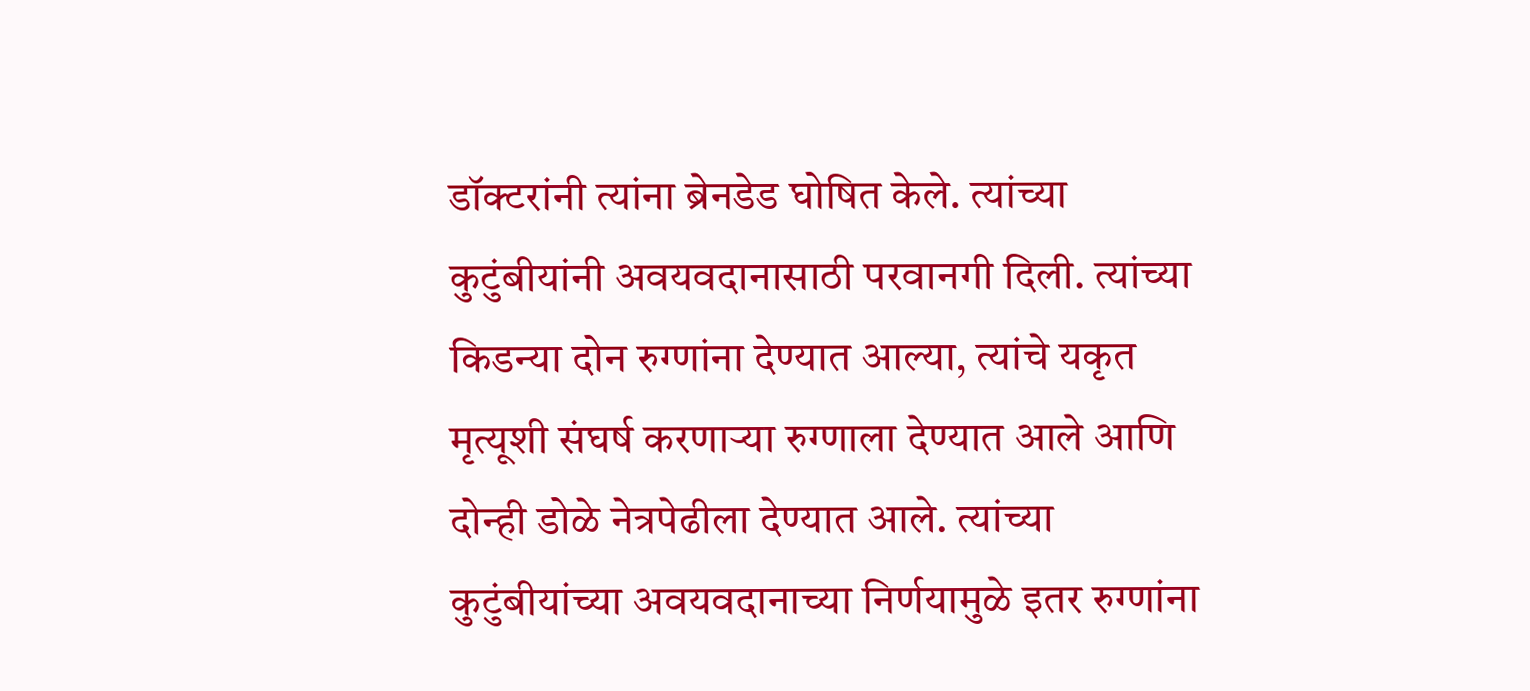डॉक्टरांनी त्यांना ब्रेनडेड घोषित केले. त्यांच्या कुटुंबीयांनी अवयवदानासाठी परवानगी दिली. त्यांच्या किडन्या दोन रुग्णांना देण्यात आल्या, त्यांचे यकृत मृत्यूशी संघर्ष करणार्‍या रुग्णाला देण्यात आले आणि दोन्ही डोळे नेत्रपेढीला देण्यात आले. त्यांच्या कुटुंबीयांच्या अवयवदानाच्या निर्णयामुळे इतर रुग्णांना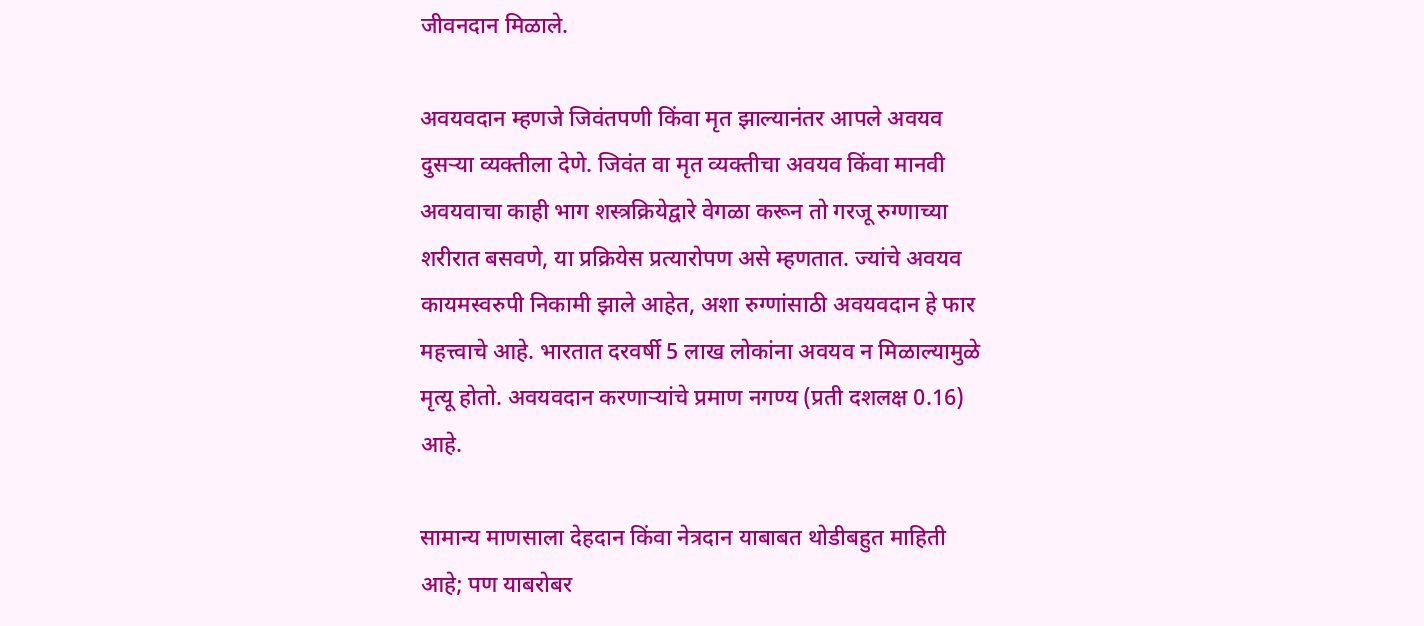जीवनदान मिळाले.

अवयवदान म्हणजे जिवंतपणी किंवा मृत झाल्यानंतर आपले अवयव दुसर्‍या व्यक्तीला देणे. जिवंत वा मृत व्यक्तीचा अवयव किंवा मानवी अवयवाचा काही भाग शस्त्रक्रियेद्वारे वेगळा करून तो गरजू रुग्णाच्या शरीरात बसवणे, या प्रक्रियेस प्रत्यारोपण असे म्हणतात. ज्यांचे अवयव कायमस्वरुपी निकामी झाले आहेत, अशा रुग्णांसाठी अवयवदान हे फार महत्त्वाचे आहे. भारतात दरवर्षी 5 लाख लोकांना अवयव न मिळाल्यामुळे मृत्यू होतो. अवयवदान करणार्‍यांचे प्रमाण नगण्य (प्रती दशलक्ष 0.16) आहे.

सामान्य माणसाला देहदान किंवा नेत्रदान याबाबत थोडीबहुत माहिती आहे; पण याबरोबर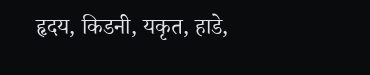हृदय, किडनी, यकृत, हाडे,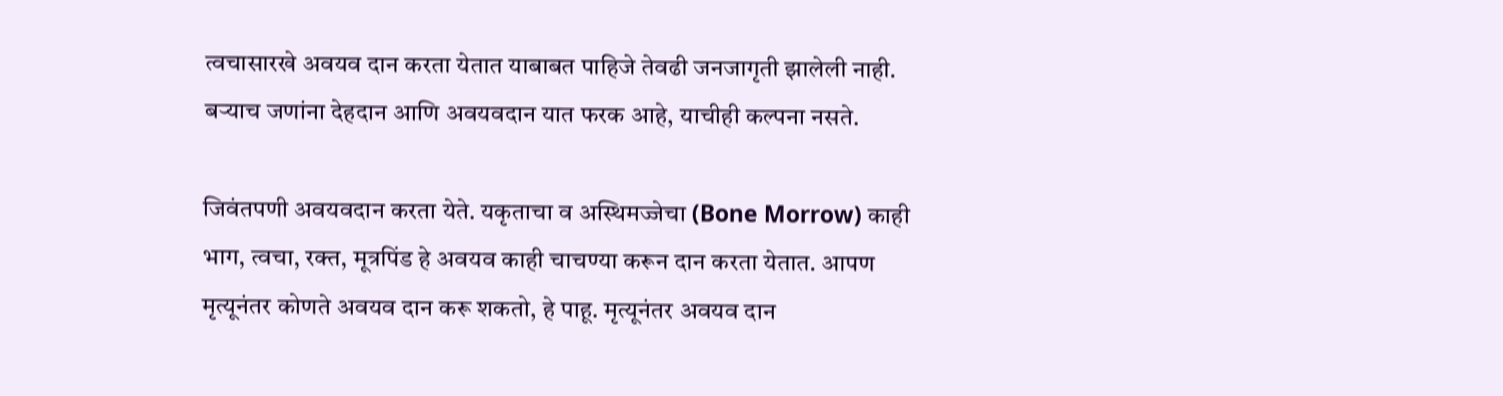त्वचासारखे अवयव दान करता येतात याबाबत पाहिजे तेवढी जनजागृती झालेली नाही. बर्‍याच जणांना देहदान आणि अवयवदान यात फरक आहे, याचीही कल्पना नसते.

जिवंतपणी अवयवदान करता येते. यकृताचा व अस्थिमज्जेचा (Bone Morrow) काही भाग, त्वचा, रक्त, मूत्रपिंड हे अवयव काही चाचण्या करून दान करता येतात. आपण मृत्यूनंतर कोणते अवयव दान करू शकतो, हे पाहू. मृत्यूनंतर अवयव दान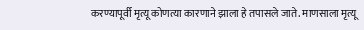करण्यापूर्वी मृत्यू कोणत्या कारणाने झाला हे तपासले जाते. माणसाला मृत्यू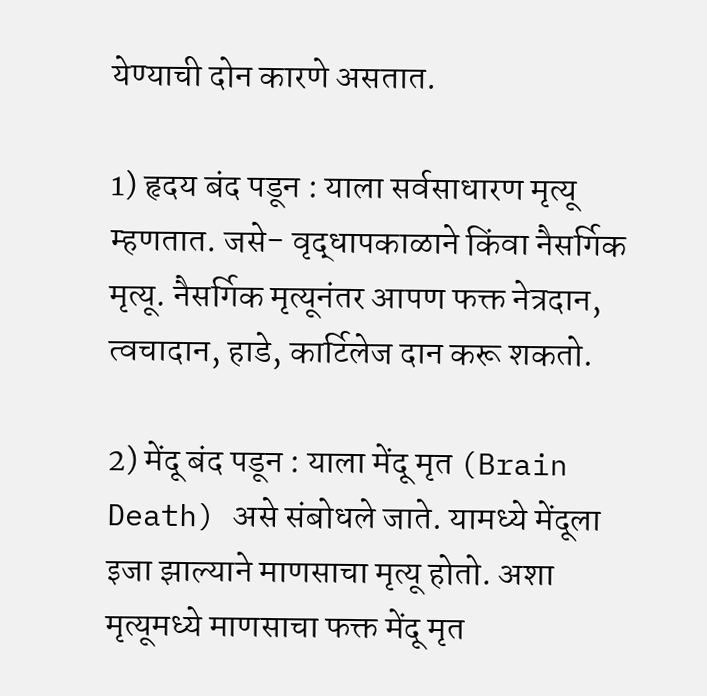येण्याची दोन कारणे असतात.

1) हृदय बंद पडून : याला सर्वसाधारण मृत्यू म्हणतात. जसे- वृद्धापकाळाने किंवा नैसर्गिक मृत्यू. नैसर्गिक मृत्यूनंतर आपण फक्त नेत्रदान, त्वचादान, हाडे, कार्टिलेज दान करू शकतो.

2) मेंदू बंद पडून : याला मेंदू मृत (Brain Death) असे संबोधले जाते. यामध्ये मेंदूला इजा झाल्याने माणसाचा मृत्यू होतो. अशा मृत्यूमध्ये माणसाचा फक्त मेंदू मृत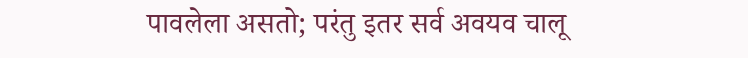पावलेला असतो; परंतु इतर सर्व अवयव चालू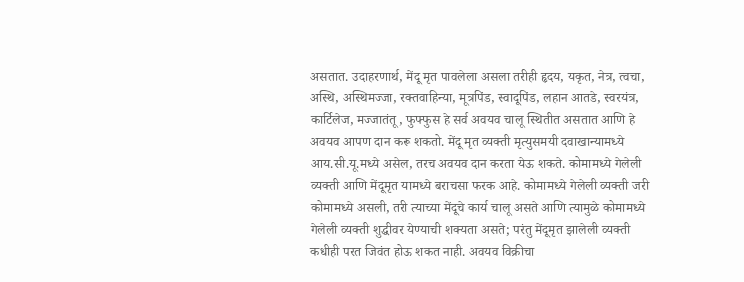असतात. उदाहरणार्थ, मेंदू मृत पावलेला असला तरीही हृदय, यकृत, नेत्र, त्वचा, अस्थि, अस्थिमज्जा, रक्तवाहिन्या, मूत्रपिंड, स्वादूपिंड, लहान आतडे, स्वरयंत्र, कार्टिलेज, मज्जातंतू, फुफ्फुस हे सर्व अवयव चालू स्थितीत असतात आणि हे अवयव आपण दान करू शकतो. मेंदू मृत व्यक्ती मृत्युसमयी दवाखान्यामध्ये आय.सी.यू.मध्ये असेल, तरच अवयव दान करता येऊ शकते. कोमामध्ये गेलेली व्यक्ती आणि मेंदूमृत यामध्ये बराचसा फरक आहे. कोमामध्ये गेलेली व्यक्ती जरी कोमामध्ये असली, तरी त्याच्या मेंदूचे कार्य चालू असते आणि त्यामुळे कोमामध्ये गेलेली व्यक्ती शुद्धीवर येण्याची शक्यता असते; परंतु मेंदूमृत झालेली व्यक्ती कधीही परत जिवंत होऊ शकत नाही. अवयव विक्रीचा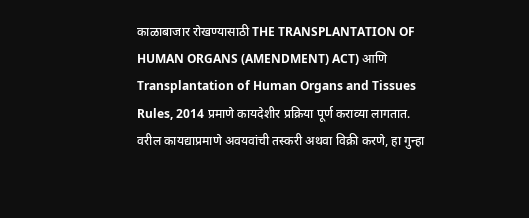काळाबाजार रोखण्यासाठी THE TRANSPLANTATION OF HUMAN ORGANS (AMENDMENT) ACT) आणि Transplantation of Human Organs and Tissues Rules, 2014 प्रमाणे कायदेशीर प्रक्रिया पूर्ण कराव्या लागतात. वरील कायद्याप्रमाणे अवयवांची तस्करी अथवा विक्री करणे, हा गुन्हा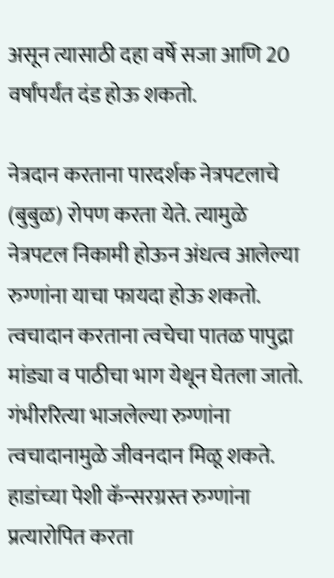असून त्यासाठी दहा वर्षे सजा आणि 20 वर्षांपर्यंत दंड होऊ शकतो.

नेत्रदान करताना पारदर्शक नेत्रपटलाचे (बुबुळ) रोपण करता येते. त्यामुळे नेत्रपटल निकामी होऊन अंधत्व आलेल्या रुग्णांना याचा फायदा होऊ शकतो. त्वचादान करताना त्वचेचा पातळ पापुद्रा मांड्या व पाठीचा भाग येथून घेतला जातो. गंभीररित्या भाजलेल्या रुग्णांना त्वचादानामुळे जीवनदान मिळू शकते. हाडांच्या पेशी कॅन्सरग्रस्त रुग्णांना प्रत्यारोपित करता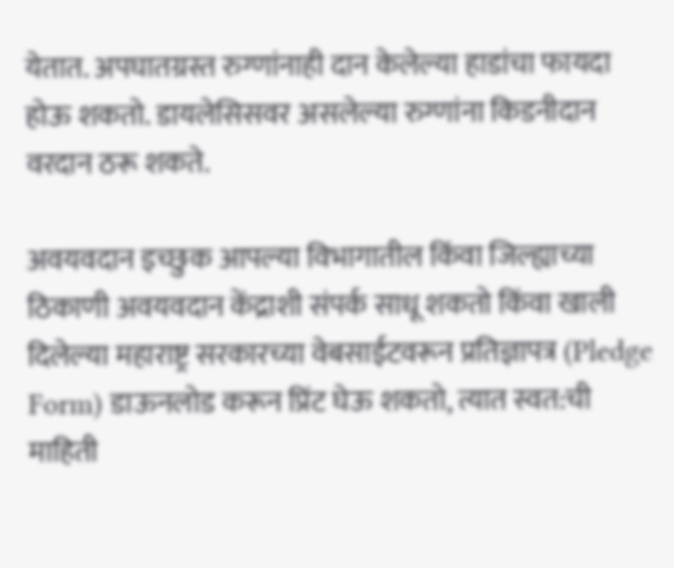येतात. अपघातग्रस्त रुग्णांनाही दान केलेल्या हाडांचा फायदा होऊ शकतो. डायलेसिसवर असलेल्या रुग्णांना किडनीदान वरदान ठरू शकते.

अवयवदान इच्छुक आपल्या विभागातील किंवा जिल्ह्याच्या ठिकाणी अवयवदान केंद्राशी संपर्क साधू शकतो किंवा खाली दिलेल्या महाराष्ट्र सरकारच्या वेबसाईटवरून प्रतिज्ञापत्र (Pledge Form) डाऊनलोड करून प्रिंट घेऊ शकतो, त्यात स्वत:ची माहिती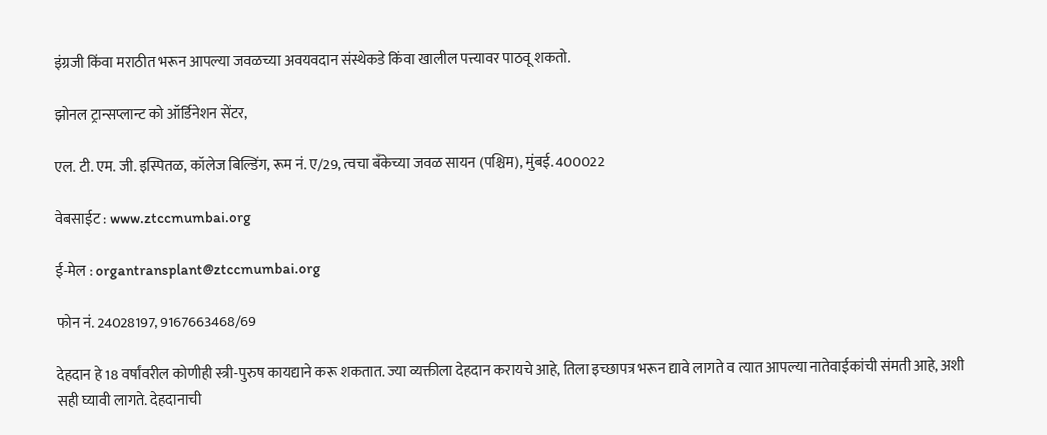इंग्रजी किंवा मराठीत भरून आपल्या जवळच्या अवयवदान संस्थेकडे किंवा खालील पत्त्यावर पाठवू शकतो.

झोनल ट्रान्सप्लान्ट को ऑर्डिनेशन सेंटर,

एल. टी. एम. जी. इस्पितळ, कॉलेज बिल्डिंग, रूम नं. ए/29, त्वचा बँकेच्या जवळ सायन (पश्चिम), मुंबई. 400022

वेबसाईट : www.ztccmumbai.org

ई-मेल : organtransplant@ztccmumbai.org

फोन नं. 24028197, 9167663468/69

देहदान हे 18 वर्षांवरील कोणीही स्त्री-पुरुष कायद्याने करू शकतात. ज्या व्यक्तीला देहदान करायचे आहे, तिला इच्छापत्र भरून द्यावे लागते व त्यात आपल्या नातेवाईकांची संमती आहे, अशी सही घ्यावी लागते. देहदानाची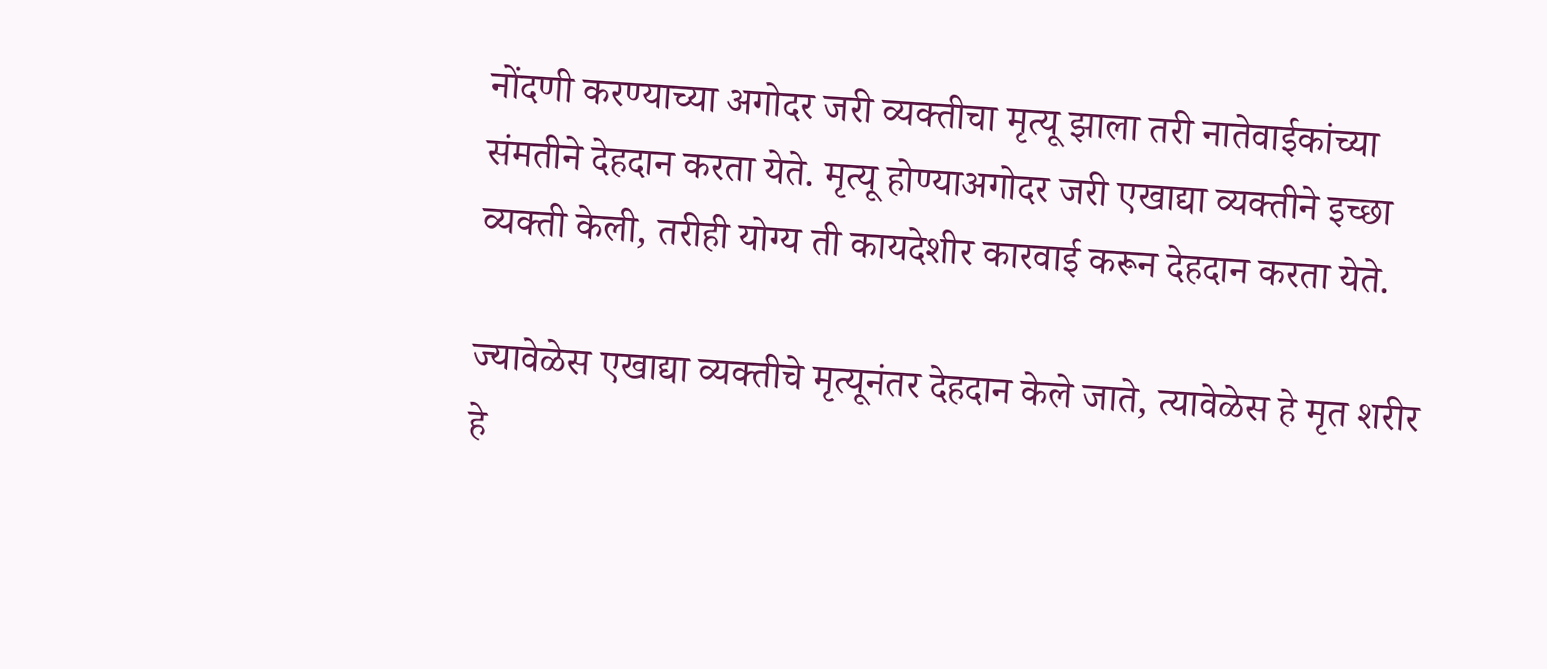नोंदणी करण्याच्या अगोदर जरी व्यक्तीचा मृत्यू झाला तरी नातेवाईकांच्या संमतीने देहदान करता येते. मृत्यू होण्याअगोदर जरी एखाद्या व्यक्तीने इच्छा व्यक्ती केली, तरीही योग्य ती कायदेशीर कारवाई करून देहदान करता येते.

ज्यावेळेस एखाद्या व्यक्तीचे मृत्यूनंतर देहदान केले जाते, त्यावेळेस हे मृत शरीर हे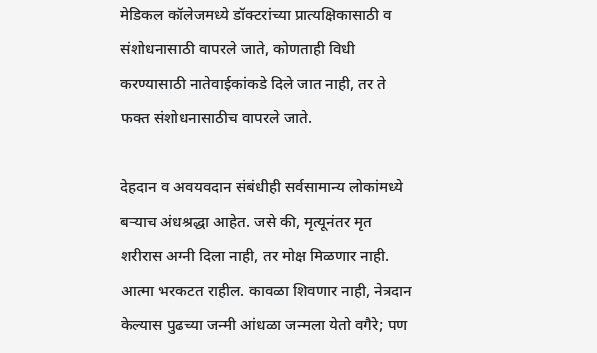मेडिकल कॉलेजमध्ये डॉक्टरांच्या प्रात्यक्षिकासाठी व संशोधनासाठी वापरले जाते, कोणताही विधी करण्यासाठी नातेवाईकांकडे दिले जात नाही, तर ते फक्त संशोधनासाठीच वापरले जाते.

देहदान व अवयवदान संबंधीही सर्वसामान्य लोकांमध्ये बर्‍याच अंधश्रद्धा आहेत. जसे की, मृत्यूनंतर मृत शरीरास अग्नी दिला नाही, तर मोक्ष मिळणार नाही. आत्मा भरकटत राहील. कावळा शिवणार नाही, नेत्रदान केल्यास पुढच्या जन्मी आंधळा जन्मला येतो वगैरे; पण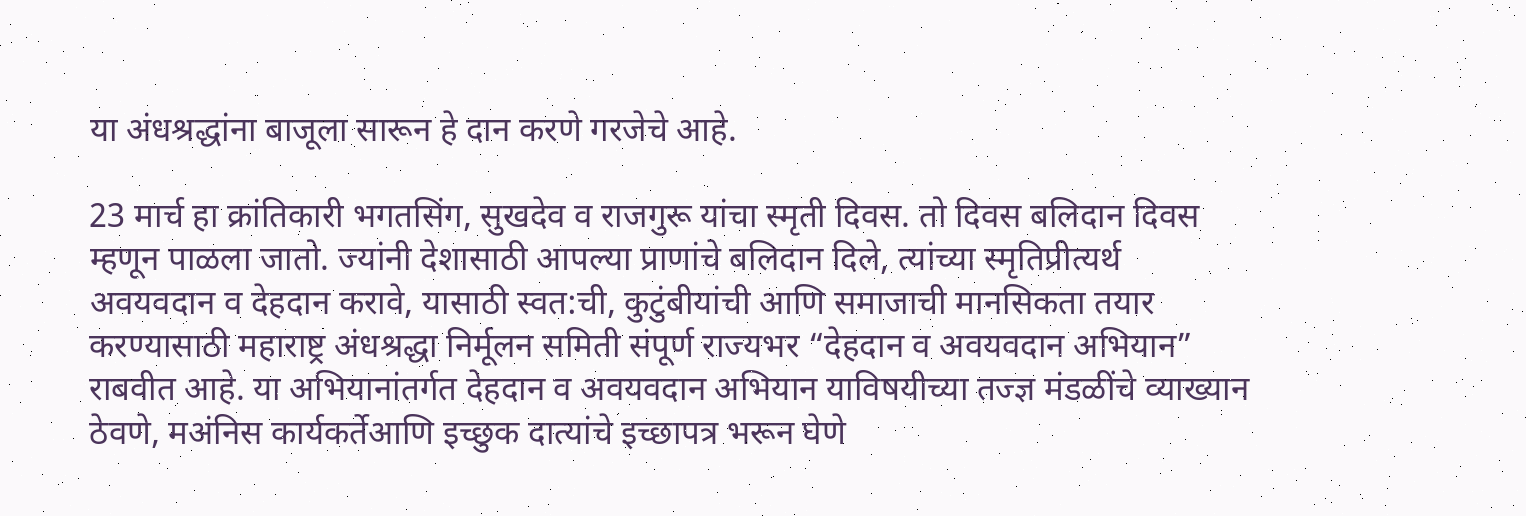या अंधश्रद्धांना बाजूला सारून हे दान करणे गरजेचे आहे.

23 मार्च हा क्रांतिकारी भगतसिंग, सुखदेव व राजगुरू यांचा स्मृती दिवस. तो दिवस बलिदान दिवस म्हणून पाळला जातो. ज्यांनी देशासाठी आपल्या प्राणांचे बलिदान दिले, त्यांच्या स्मृतिप्रीत्यर्थ अवयवदान व देहदान करावे, यासाठी स्वत:ची, कुटुंबीयांची आणि समाजाची मानसिकता तयार करण्यासाठी महाराष्ट्र अंधश्रद्धा निर्मूलन समिती संपूर्ण राज्यभर “देहदान व अवयवदान अभियान” राबवीत आहे. या अभियानांतर्गत देहदान व अवयवदान अभियान याविषयीच्या तज्ज्ञ मंडळींचे व्याख्यान ठेवणे, मअंनिस कार्यकर्तेआणि इच्छुक दात्यांचे इच्छापत्र भरून घेणे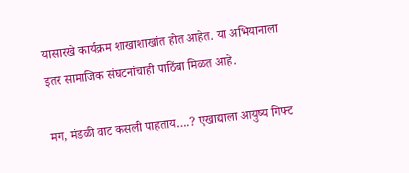यासारखे कार्यक्रम शाखाशाखांत होत आहेत. या अभियानाला इतर सामाजिक संघटनांचाही पाठिंबा मिळत आहे.

मग, मंडळी वाट कसली पाहताय….? एखाद्याला आयुष्य गिफ्ट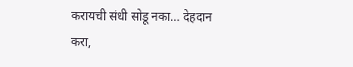करायची संधी सोडू नका… देहदान करा,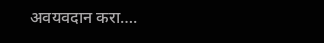अवयवदान करा….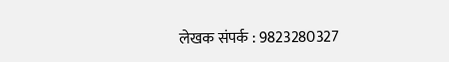लेखक संपर्क : 9823280327